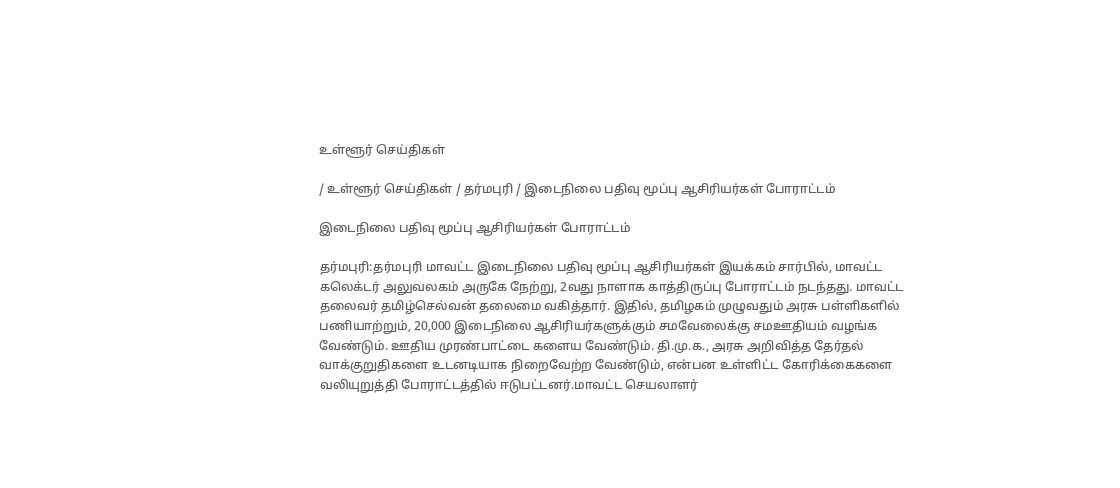உள்ளூர் செய்திகள்

/ உள்ளூர் செய்திகள் / தர்மபுரி / இடைநிலை பதிவு மூப்பு ஆசிரியர்கள் போராட்டம்

இடைநிலை பதிவு மூப்பு ஆசிரியர்கள் போராட்டம்

தர்மபுரி:தர்மபுரி மாவட்ட இடைநிலை பதிவு மூப்பு ஆசிரியர்கள் இயக்கம் சார்பில், மாவட்ட கலெக்டர் அலுவலகம் அருகே நேற்று, 2வது நாளாக காத்திருப்பு போராட்டம் நடந்தது. மாவட்ட தலைவர் தமிழ்செல்வன் தலைமை வகித்தார். இதில், தமிழகம் முழுவதும் அரசு பள்ளிகளில் பணியாற்றும், 20,000 இடைநிலை ஆசிரியர்களுக்கும் சமவேலைக்கு சமஊதியம் வழங்க வேண்டும். ஊதிய முரண்பாட்டை களைய வேண்டும். தி.மு.க., அரசு அறிவித்த தேர்தல் வாக்குறுதிகளை உடனடியாக நிறைவேற்ற வேண்டும், என்பன உள்ளிட்ட கோரிக்கைகளை வலியுறுத்தி போராட்டத்தில் ஈடுபட்டனர்.மாவட்ட செயலாளர்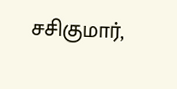சசிகுமார்,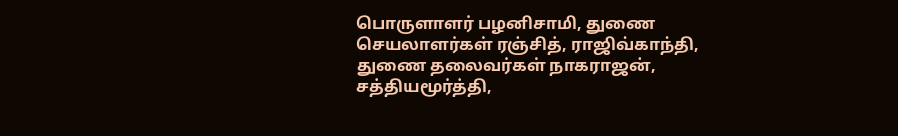பொருளாளர் பழனிசாமி, துணை செயலாளர்கள் ரஞ்சித், ராஜிவ்காந்தி, துணை தலைவர்கள் நாகராஜன், சத்தியமூர்த்தி,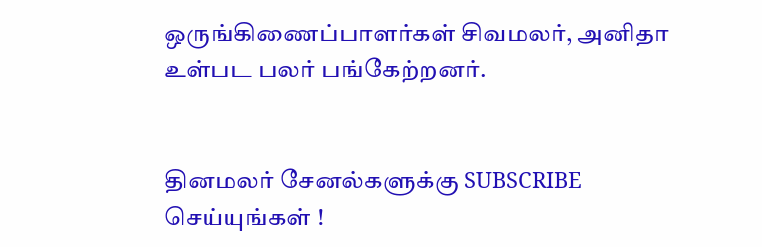ஒருங்கிணைப்பாளர்கள் சிவமலர், அனிதா உள்பட பலர் பங்கேற்றனர்.


தினமலர் சேனல்களுக்கு SUBSCRIBE செய்யுங்கள் !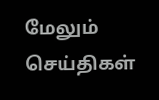மேலும் செய்திகள்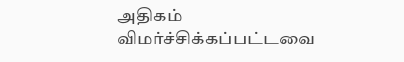அதிகம் விமர்ச்சிக்கப்பட்டவை